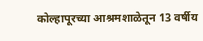कोल्हापूरच्या आश्रमशाळेतून 13 वर्षीय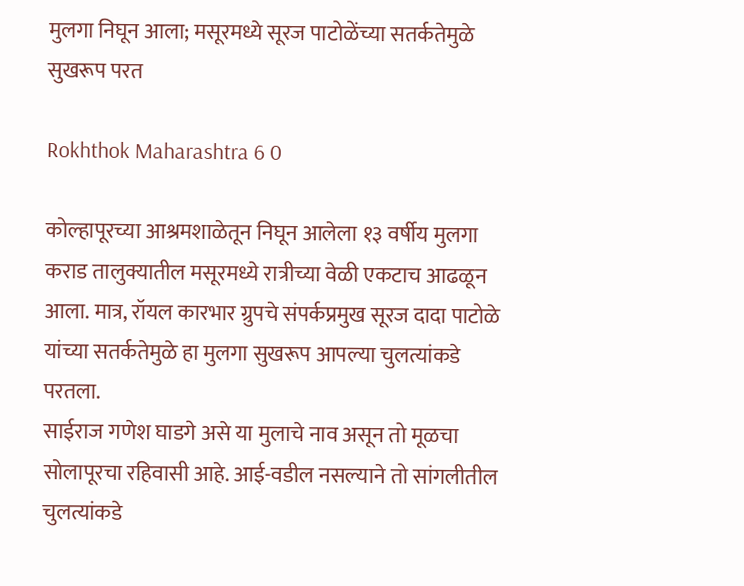मुलगा निघून आला; मसूरमध्ये सूरज पाटोळेंच्या सतर्कतेमुळे सुखरूप परत

Rokhthok Maharashtra 6 0

कोल्हापूरच्या आश्रमशाळेतून निघून आलेला १३ वर्षीय मुलगा कराड तालुक्यातील मसूरमध्ये रात्रीच्या वेळी एकटाच आढळून आला. मात्र, रॉयल कारभार ग्रुपचे संपर्कप्रमुख सूरज दादा पाटोळे यांच्या सतर्कतेमुळे हा मुलगा सुखरूप आपल्या चुलत्यांकडे परतला.
साईराज गणेश घाडगे असे या मुलाचे नाव असून तो मूळचा सोलापूरचा रहिवासी आहे. आई-वडील नसल्याने तो सांगलीतील चुलत्यांकडे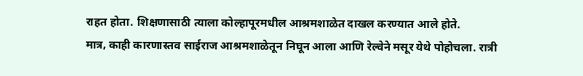राहत होता. शिक्षणासाठी त्याला कोल्हापूरमधील आश्रमशाळेत दाखल करण्यात आले होते.
मात्र, काही कारणास्तव साईराज आश्रमशाळेतून निघून आला आणि रेल्वेने मसूर येथे पोहोचला. रात्री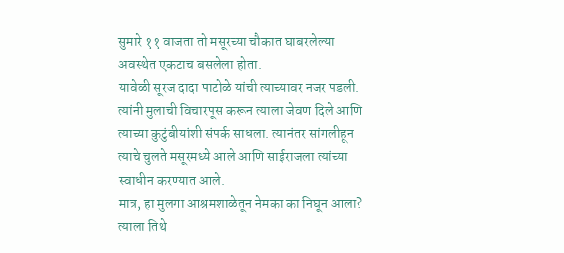सुमारे ११ वाजता तो मसूरच्या चौकात घाबरलेल्या अवस्थेत एकटाच बसलेला होता.
यावेळी सूरज दादा पाटोळे यांची त्याच्यावर नजर पडली. त्यांनी मुलाची विचारपूस करून त्याला जेवण दिले आणि त्याच्या कुटुंबीयांशी संपर्क साधला. त्यानंतर सांगलीहून त्याचे चुलते मसूरमध्ये आले आणि साईराजला त्यांच्या स्वाधीन करण्यात आले.
मात्र, हा मुलगा आश्रमशाळेतून नेमका का निघून आला? त्याला तिथे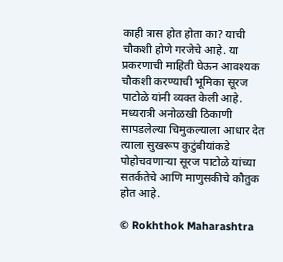काही त्रास होत होता का? याची चौकशी होणे गरजेचे आहे. या प्रकरणाची माहिती घेऊन आवश्यक चौकशी करण्याची भूमिका सूरज पाटोळे यांनी व्यक्त केली आहे.
मध्यरात्री अनोळखी ठिकाणी सापडलेल्या चिमुकल्याला आधार देत त्याला सुखरूप कुटुंबीयांकडे पोहोचवणाऱ्या सूरज पाटोळे यांच्या सतर्कतेचे आणि माणुसकीचे कौतुक होत आहे.

© Rokhthok Maharashtra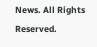News. All Rights Reserved.